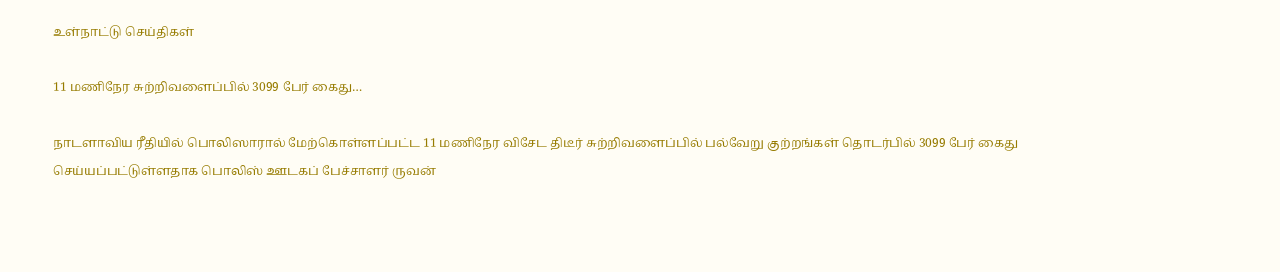உள்நாட்டு செய்திகள்

11 மணிநேர சுற்றிவளைப்பில் 3099 பேர் கைது…

நாடளாவிய ரீதியில் பொலிஸாரால் மேற்கொள்ளப்பட்ட 11 மணிநேர விசேட திடீர் சுற்றிவளைப்பில் பல்வேறு குற்றங்கள் தொடர்பில் 3099 பேர் கைது செய்யப்பட்டுள்ளதாக பொலிஸ் ஊடகப் பேச்சாளர் ருவன்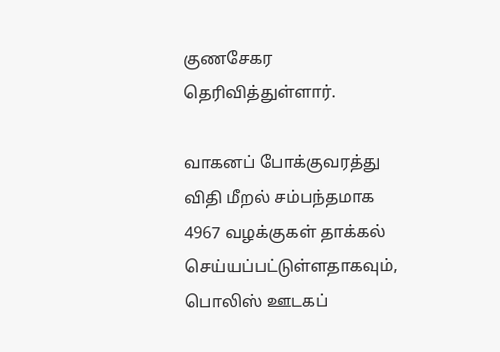குணசேகர தெரிவித்துள்ளார்.

வாகனப் போக்குவரத்து விதி மீறல் சம்பந்தமாக 4967 வழக்குகள் தாக்கல் செய்யப்பட்டுள்ளதாகவும், பொலிஸ் ஊடகப்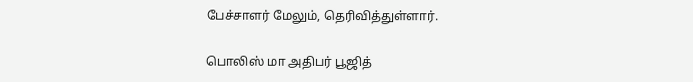பேச்சாளர் மேலும், தெரிவித்துள்ளார்.

பொலிஸ் மா அதிபர் பூஜித்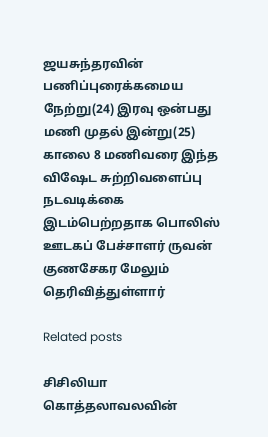ஜயசுந்தரவின் பணிப்புரைக்கமைய நேற்று(24) இரவு ஒன்பது மணி முதல் இன்று(25) காலை 8 மணிவரை இந்த விஷேட சுற்றிவளைப்பு நடவடிக்கை இடம்பெற்றதாக பொலிஸ் ஊடகப் பேச்சாளர் ருவன் குணசேகர மேலும் தெரிவித்துள்ளார்

Related posts

சிசிலியா கொத்தலாவலவின்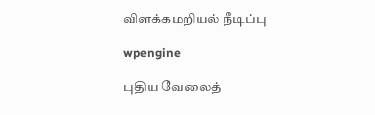விளக்கமறியல் நீடிப்பு

wpengine

புதிய வேலைத்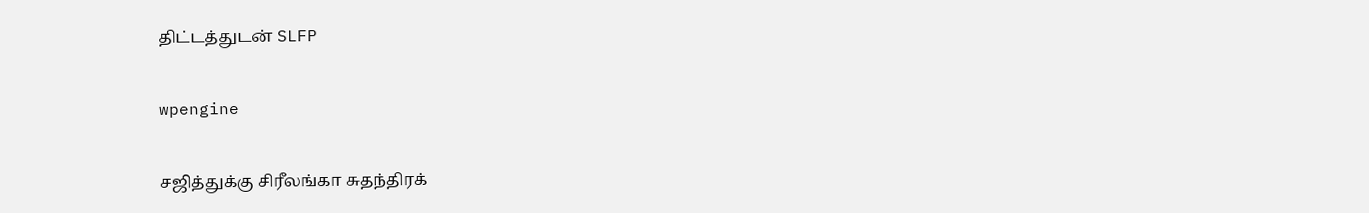திட்டத்துடன் SLFP

wpengine

சஜித்துக்கு சிரீலங்கா சுதந்திரக்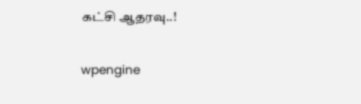கட்சி ஆதரவு..!

wpengine